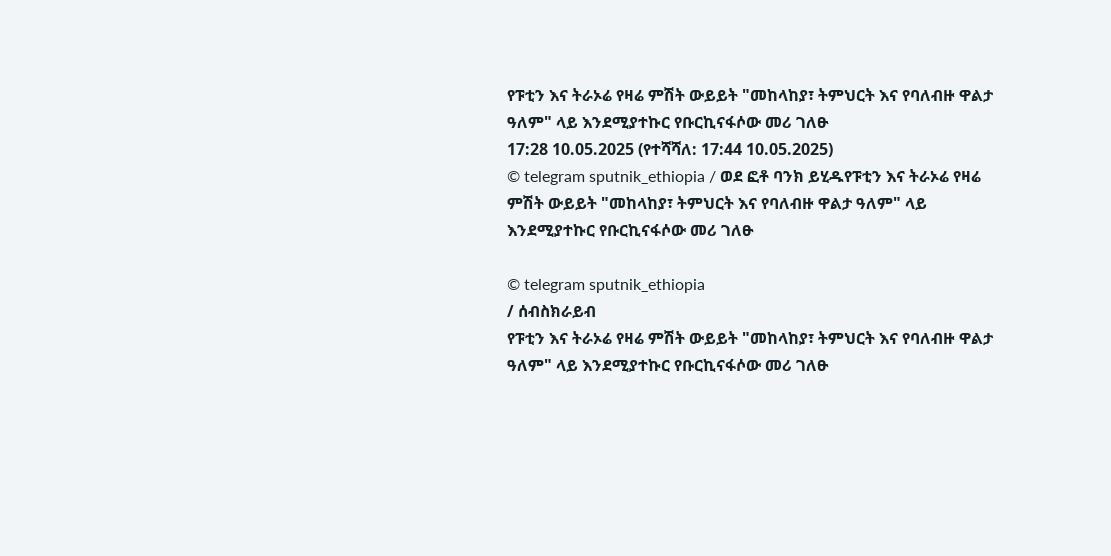የፑቲን እና ትራኦሬ የዛሬ ምሽት ውይይት "መከላከያ፣ ትምህርት እና የባለብዙ ዋልታ ዓለም" ላይ እንደሚያተኩር የቡርኪናፋሶው መሪ ገለፁ
17:28 10.05.2025 (የተሻሻለ: 17:44 10.05.2025)
© telegram sputnik_ethiopia / ወደ ፎቶ ባንክ ይሂዱየፑቲን እና ትራኦሬ የዛሬ ምሽት ውይይት "መከላከያ፣ ትምህርት እና የባለብዙ ዋልታ ዓለም" ላይ እንደሚያተኩር የቡርኪናፋሶው መሪ ገለፁ

© telegram sputnik_ethiopia
/ ሰብስክራይብ
የፑቲን እና ትራኦሬ የዛሬ ምሽት ውይይት "መከላከያ፣ ትምህርት እና የባለብዙ ዋልታ ዓለም" ላይ እንደሚያተኩር የቡርኪናፋሶው መሪ ገለፁ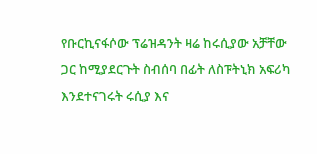የቡርኪናፋሶው ፕሬዝዳንት ዛሬ ከሩሲያው አቻቸው ጋር ከሚያደርጉት ስብሰባ በፊት ለስፑትኒክ አፍሪካ እንደተናገሩት ሩሲያ እና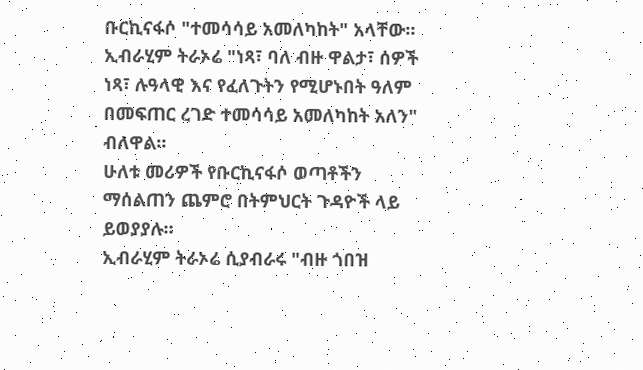ቡርኪናፋሶ "ተመሳሳይ አመለካከት" አላቸው።
ኢብራሂም ትራኦሬ "ነጻ፣ ባለ ብዙ ዋልታ፣ ሰዎች ነጻ፣ ሉዓላዊ እና የፈለጉትን የሚሆኑበት ዓለም በመፍጠር ረገድ ተመሳሳይ አመለካከት አለን" ብለዋል።
ሁለቱ መሪዎች የቡርኪናፋሶ ወጣቶችን ማሰልጠን ጨምሮ በትምህርት ጉዳዮች ላይ ይወያያሉ።
ኢብራሂም ትራኦሬ ሲያብራሩ "ብዙ ጎበዝ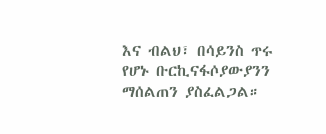እና ብልህ፣ በሳይንስ ጥሩ የሆኑ ቡርኪናፋሶያውያንን ማሰልጠን ያስፈልጋል።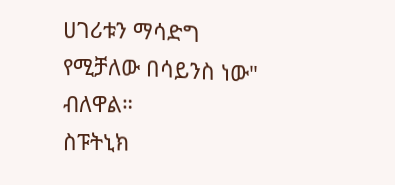ሀገሪቱን ማሳድግ የሚቻለው በሳይንስ ነው" ብለዋል።
ስፑትኒክ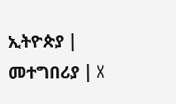ኢትዮጵያ | መተግበሪያ | X